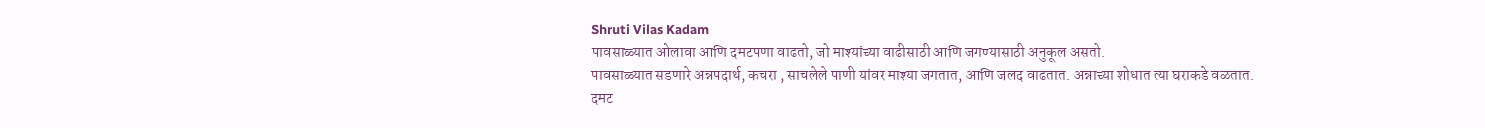Shruti Vilas Kadam
पावसाळ्यात ओलावा आणि दमटपणा वाढतो, जो माश्यांच्या वाढीसाठी आणि जगण्यासाठी अनुकूल असतो.
पावसाळ्यात सडणारे अन्नपदार्थ, कचरा , साचलेले पाणी यांवर माश्या जगतात, आणि जलद वाढतात. अन्नाच्या शोधात त्या घराकडे वळतात.
दमट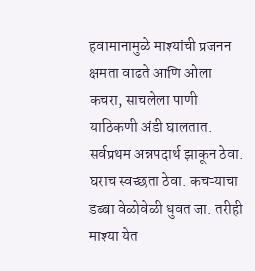हवामानामुळे माश्यांची प्रजनन क्षमता वाढते आणि ओला कचरा, साचलेला पाणी याठिकणी अंडी घालतात.
सर्वप्रथम अन्नपदार्थ झाकून ठेवा. घराच स्वच्छता ठेवा. कचऱ्याचा डब्बा वेळोवेळी धुवत जा. तरीही माश्या येत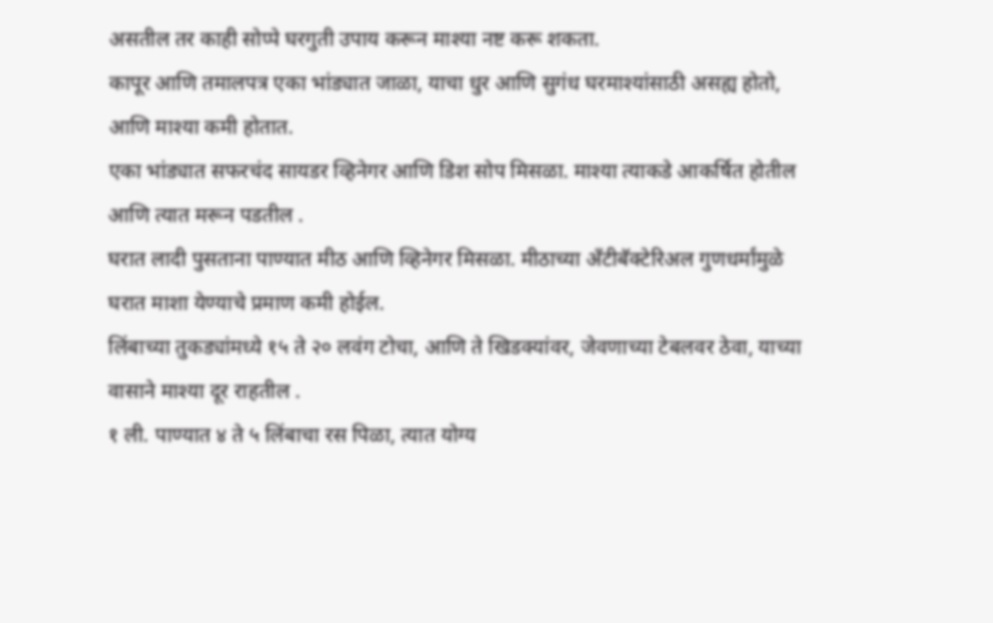असतील तर काही सोप्पे घरगुती उपाय करून माश्या नष्ट करू शकता.
कापूर आणि तमालपत्र एका भांड्यात जाळा, याचा धुर आणि सुगंध घरमाश्यांसाठी असह्य होतो, आणि माश्या कमी होतात.
एका भांड्यात सफरचंद सायडर व्हिनेगर आणि डिश सोप मिसळा. माश्या त्याकडे आकर्षित होतील आणि त्यात मरून पडतील .
घरात लादी पुसताना पाण्यात मीठ आणि व्हिनेगर मिसळा. मीठाच्या अँटीबॅक्टेरिअल गुणधर्मांमुळे घरात माशा येण्याचे प्रमाण कमी होईल.
लिंबाच्या तुकड्यांमध्ये १५ ते २० लवंग टोचा, आणि ते खिडक्यांवर, जेवणाच्या टेबलवर ठेवा, याच्या वासाने माश्या दूर राहतील .
१ ली. पाण्यात ४ ते ५ लिंबाचा रस पिळा, त्यात योग्य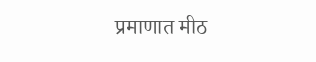प्रमाणात मीठ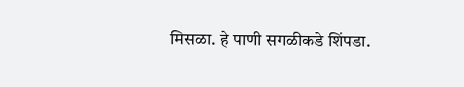मिसळा. हे पाणी सगळीकडे शिंपडा.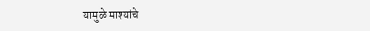यामुळे माश्यांचे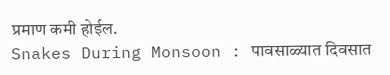प्रमाण कमी होईल.
Snakes During Monsoon : पावसाळ्यात दिवसात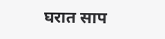घरात साप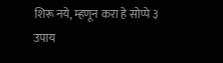शिरू नये, म्हणून करा हे सोप्पे ३ उपाय